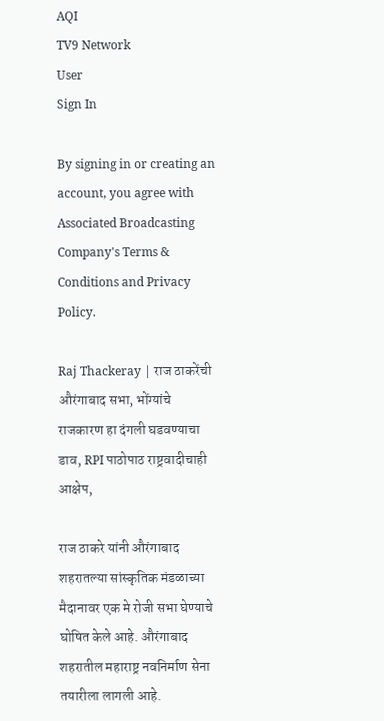AQI
TV9 Network
User
Sign In

By signing in or creating an account, you agree with Associated Broadcasting Company's Terms & Conditions and Privacy Policy.

Raj Thackeray | राज ठाकरेंची औरंगाबाद सभा, भोंग्यांचे राजकारण हा दंगली घडवण्याचा डाव, RPI पाठोपाठ राष्ट्रवादीचाही आक्षेप,

राज ठाकरे यांनी औरंगाबाद शहरातल्या सांस्कृतिक मंडळाच्या मैदानावर एक मे रोजी सभा घेण्याचे घोषित केले आहे. औरंगाबाद शहरातील महाराष्ट्र नवनिर्माण सेना तयारीला लागली आहे.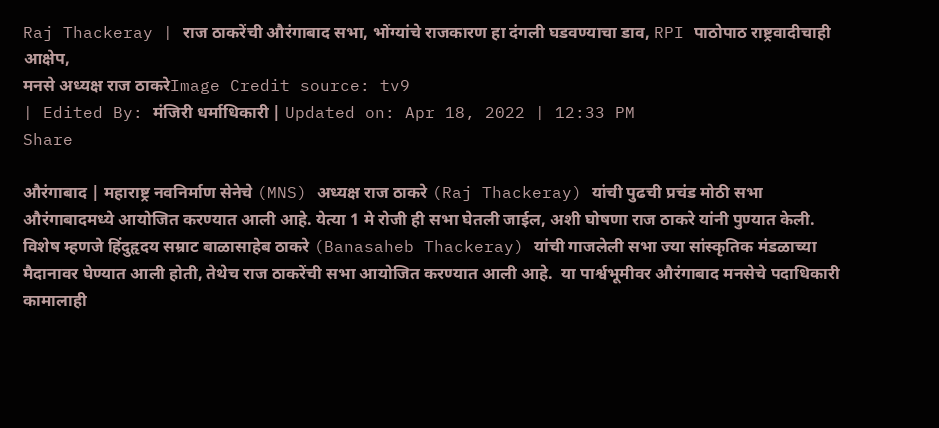Raj Thackeray | राज ठाकरेंची औरंगाबाद सभा, भोंग्यांचे राजकारण हा दंगली घडवण्याचा डाव, RPI पाठोपाठ राष्ट्रवादीचाही आक्षेप,
मनसे अध्यक्ष राज ठाकरेImage Credit source: tv9
| Edited By: मंजिरी धर्माधिकारी | Updated on: Apr 18, 2022 | 12:33 PM
Share

औरंगाबाद | महाराष्ट्र नवनिर्माण सेनेचे (MNS) अध्यक्ष राज ठाकरे (Raj Thackeray) यांची पुढची प्रचंड मोठी सभा औरंगाबादमध्ये आयोजित करण्यात आली आहे. येत्या 1 मे रोजी ही सभा घेतली जाईल, अशी घोषणा राज ठाकरे यांनी पुण्यात केली. विशेष म्हणजे हिंदुहृदय सम्राट बाळासाहेब ठाकरे (Banasaheb Thackeray) यांची गाजलेली सभा ज्या सांस्कृतिक मंडळाच्या मैदानावर घेण्यात आली होती, तेथेच राज ठाकरेंची सभा आयोजित करण्यात आली आहे.  या पार्श्वभूमीवर औरंगाबाद मनसेचे पदाधिकारी कामालाही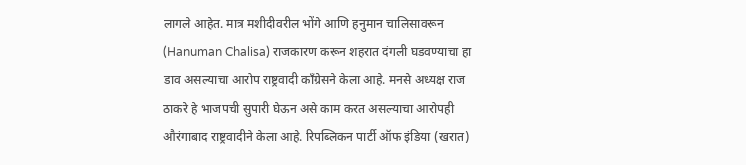लागले आहेत. मात्र मशीदीवरील भोंगे आणि हनुमान चालिसावरून (Hanuman Chalisa) राजकारण करून शहरात दंगली घडवण्याचा हा डाव असल्याचा आरोप राष्ट्रवादी काँग्रेसने केला आहे. मनसे अध्यक्ष राज ठाकरे हे भाजपची सुपारी घेऊन असे काम करत असल्याचा आरोपही औरंगाबाद राष्ट्रवादीने केला आहे. रिपब्लिकन पार्टी ऑफ इंडिया (खरात)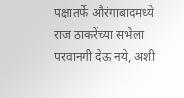पक्षातर्फे औरंगाबादमध्ये राज ठाकरेंच्या सभेला परवानगी देऊ नये, अशी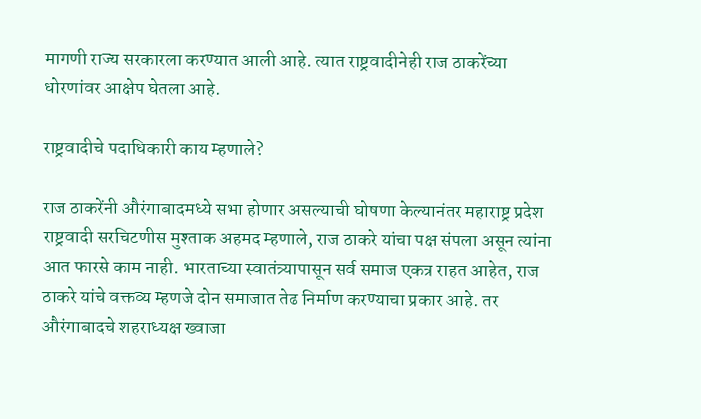मागणी राज्य सरकारला करण्यात आली आहे. त्यात राष्ट्रवादीनेही राज ठाकरेंच्या धोरणांवर आक्षेप घेतला आहे.

राष्ट्रवादीचे पदाधिकारी काय म्हणाले?

राज ठाकरेंनी औरंगाबादमध्ये सभा होणार असल्याची घोषणा केल्यानंतर महाराष्ट्र प्रदेश राष्ट्रवादी सरचिटणीस मुश्ताक अहमद म्हणाले, राज ठाकरे यांचा पक्ष संपला असून त्यांना आत फारसे काम नाही. भारताच्या स्वातंत्र्यापासून सर्व समाज एकत्र राहत आहेत, राज ठाकरे यांचे वक्तव्य म्हणजे दोन समाजात तेढ निर्माण करण्याचा प्रकार आहे. तर औरंगाबादचे शहराध्यक्ष ख्वाजा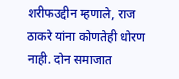शरीफउद्दीन म्हणाले, राज ठाकरे यांना कोणतेही धोरण नाही. दोन समाजात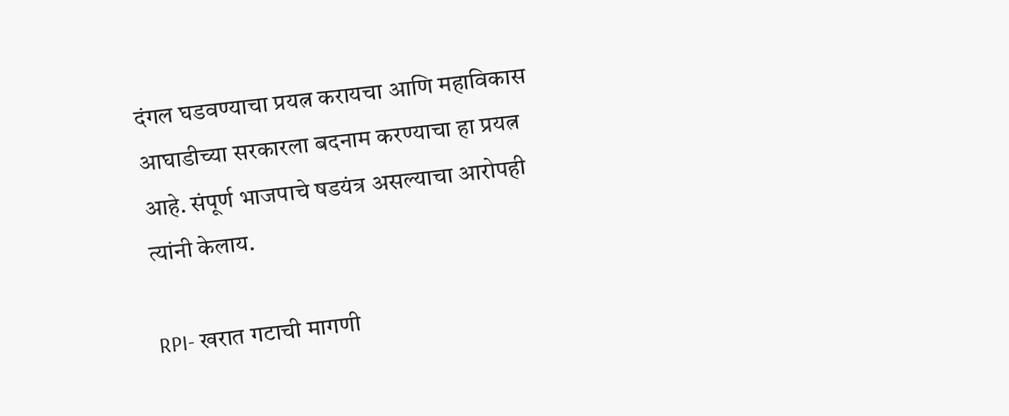दंगल घडवण्याचा प्रयत्न करायचा आणि महाविकास आघाडीच्या सरकारला बदनाम करण्याचा हा प्रयत्न आहे. संपूर्ण भाजपाचे षडयंत्र असल्याचा आरोपही त्यांनी केलाय.

RPI- खरात गटाची मागणी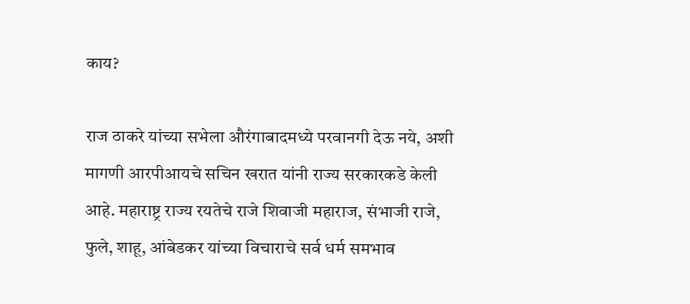काय?

राज ठाकरे यांच्या सभेला औरंगाबादमध्ये परवानगी देऊ नये, अशी मागणी आरपीआयचे सचिन खरात यांनी राज्य सरकारकडे केली आहे. महाराष्ट्र राज्य रयतेचे राजे शिवाजी महाराज, संभाजी राजे, फुले, शाहू, आंबेडकर यांच्या विचाराचे सर्व धर्म समभाव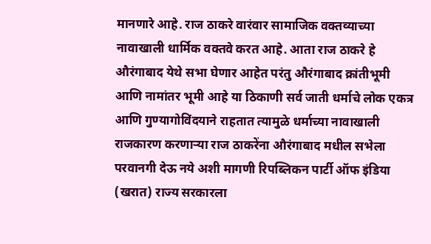मानणारे आहे. राज ठाकरे वारंवार सामाजिक वक्तव्याच्या नावाखाली धार्मिक वक्तवे करत आहे. आता राज ठाकरे हे औरंगाबाद येथे सभा घेणार आहेत परंतु औरंगाबाद क्रांतीभूमी आणि नामांतर भूमी आहे या ठिकाणी सर्व जाती धर्माचे लोक एकत्र आणि गुण्यागोविंदयाने राहतात त्यामुळे धर्माच्या नावाखाली राजकारण करणाऱ्या राज ठाकरेंना औरंगाबाद मधील सभेला परवानगी देऊ नये अशी मागणी रिपब्लिकन पार्टी ऑफ इंडिया (खरात) राज्य सरकारला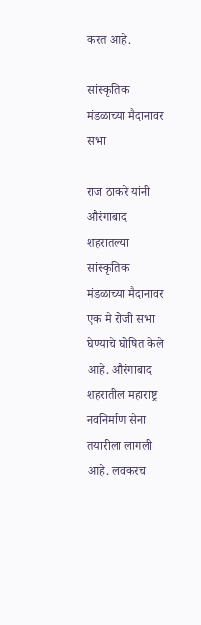करत आहे.

सांस्कृतिक मंडळाच्या मैदानावर सभा

राज ठाकरे यांनी औरंगाबाद शहरातल्या सांस्कृतिक मंडळाच्या मैदानावर एक मे रोजी सभा घेण्याचे घोषित केले आहे. औरंगाबाद शहरातील महाराष्ट्र नवनिर्माण सेना तयारीला लागली आहे. लवकरच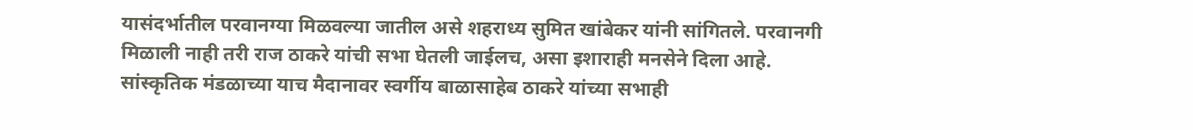यासंदर्भातील परवानग्या मिळवल्या जातील असे शहराध्य सुमित खांबेकर यांनी सांगितले. परवानगी मिळाली नाही तरी राज ठाकरे यांची सभा घेतली जाईलच, असा इशाराही मनसेने दिला आहे.  सांस्कृतिक मंडळाच्या याच मैदानावर स्वर्गीय बाळासाहेब ठाकरे यांच्या सभाही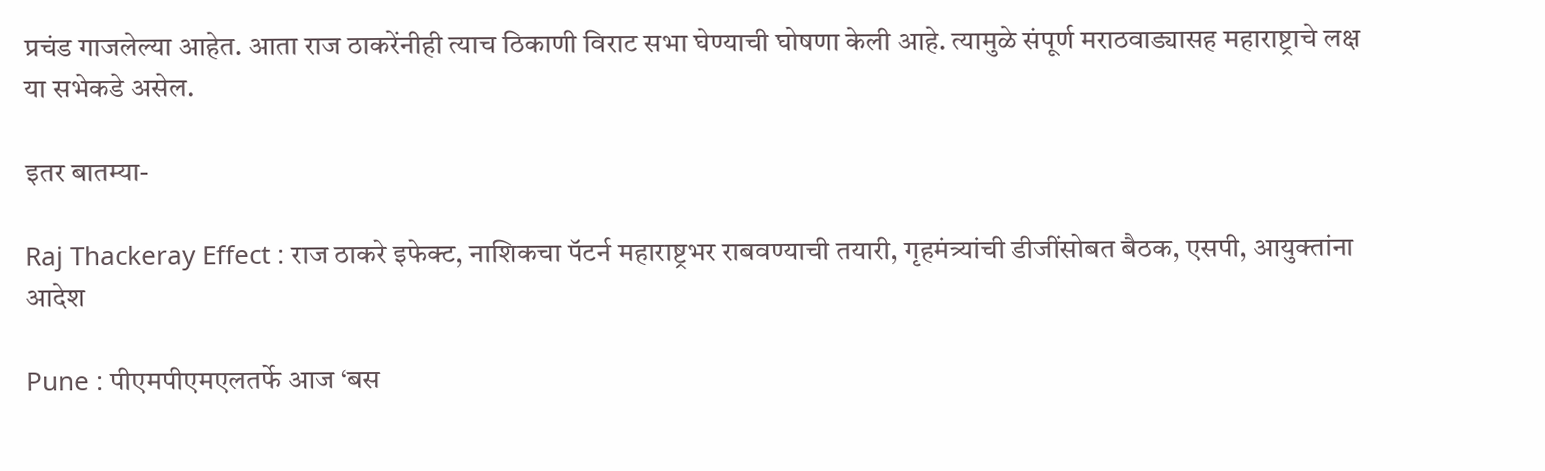प्रचंड गाजलेल्या आहेत. आता राज ठाकरेंनीही त्याच ठिकाणी विराट सभा घेण्याची घोषणा केली आहे. त्यामुळे संपूर्ण मराठवाड्यासह महाराष्ट्राचे लक्ष या सभेकडे असेल.

इतर बातम्या-

Raj Thackeray Effect : राज ठाकरे इफेक्ट, नाशिकचा पॅटर्न महाराष्ट्रभर राबवण्याची तयारी, गृहमंत्र्यांची डीजींसोबत बैठक, एसपी, आयुक्तांना आदेश

Pune : पीएमपीएमएलतर्फे आज ‘बस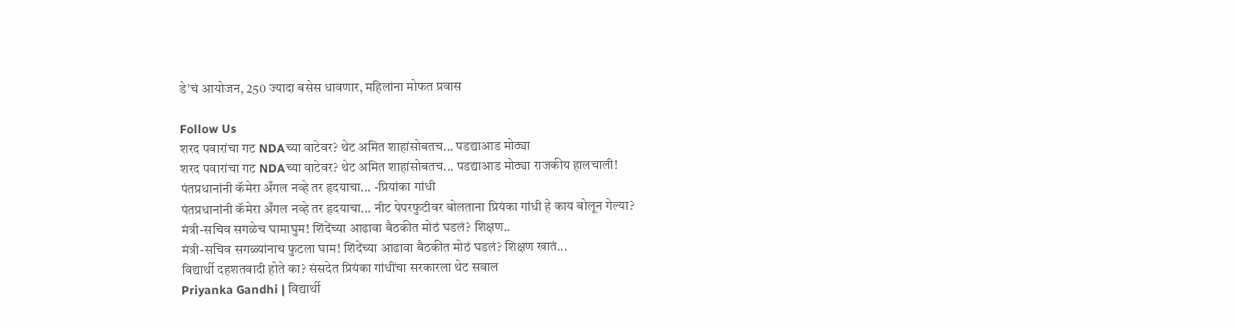डे’चं आयोजन, 250 ज्यादा बसेस धावणार, महिलांना मोफत प्रवास

Follow Us
शरद पवारांचा गट NDAच्या वाटेवर? थेट अमित शाहांसोबतच... पडद्याआड मोठ्या
शरद पवारांचा गट NDAच्या वाटेवर? थेट अमित शाहांसोबतच... पडद्याआड मोठ्या राजकीय हालचाली!
पंतप्रधानांनी कॅमेरा अँगल नव्हे तर हृदयाचा... -प्रियांका गांधी
पंतप्रधानांनी कॅमेरा अँगल नव्हे तर हृदयाचा... नीट पेपरफुटीवर बोलताना प्रियंका गांधी हे काय बोलून गेल्या?
मंत्री-सचिव सगळेच घामाघुम! शिंदेंच्या आढावा बैठकीत मोठं घडलं? शिक्षण..
मंत्री-सचिव सगळ्यांनाच फुटला घाम! शिंदेंच्या आढावा बैठकीत मोठं घडलं? शिक्षण खातं...
विद्यार्थी दहशतवादी होते का? संसदेत प्रियंका गांधींचा सरकारला थेट सवाल
Priyanka Gandhi | विद्यार्थी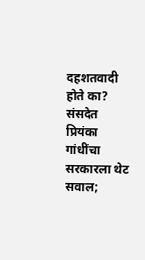दहशतवादी होते का? संसदेत प्रियंका गांधींचा सरकारला थेट सवाल;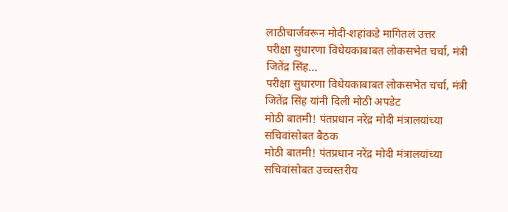लाठीचार्जवरून मोदी-शहांकडे मागितलं उत्तर
परीक्षा सुधारणा विधेयकाबाबत लोकसभेत चर्चा, मंत्री जितेंद्र सिंह...
परीक्षा सुधारणा विधेयकाबाबत लोकसभेत चर्चा, मंत्री जितेंद्र सिंह यांनी दिली मोठी अपडेट
मोठी बातमी! पंतप्रधान नरेंद्र मोदी मंत्रालयांच्या सचिवांसोबत बैठक
मोठी बातमी! पंतप्रधान नरेंद्र मोदी मंत्रालयांच्या सचिवांसोबत उच्चस्तरीय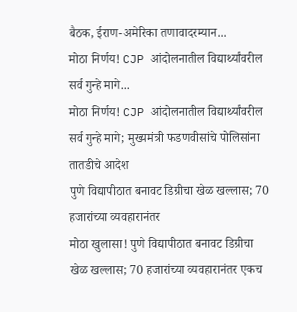बैठक, ईराण-अमेरिका तणावादरम्यान...
मोठा निर्णय! CJP आंदोलनातील विद्यार्थ्यांवरील सर्व गुन्हे मागे...
मोठा निर्णय! CJP आंदोलनातील विद्यार्थ्यांवरील सर्व गुन्हे मागे; मुख्यमंत्री फडणवीसांचे पोलिसांना तातडीचे आदेश
पुणे विद्यापीठात बनावट डिग्रीचा खेळ खल्लास; 70 हजारांच्या व्यवहारानंतर
मोठा खुलासा! पुणे विद्यापीठात बनावट डिग्रीचा खेळ खल्लास; 70 हजारांच्या व्यवहारानंतर एकच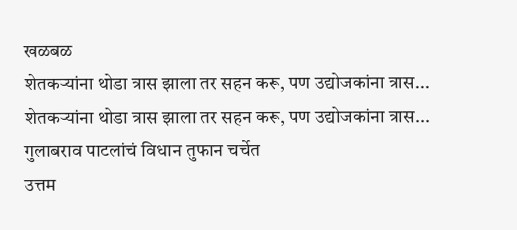खळबळ
शेतकऱ्यांना थोडा त्रास झाला तर सहन करू, पण उद्योजकांना त्रास...
शेतकऱ्यांना थोडा त्रास झाला तर सहन करू, पण उद्योजकांना त्रास... गुलाबराव पाटलांचं विधान तुफान चर्चेत
उत्तम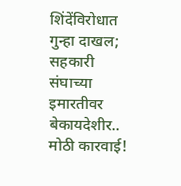शिंदेंविरोधात गुन्हा दाखल; सहकारी संघाच्या इमारतीवर बेकायदेशीर..
मोठी कारवाई!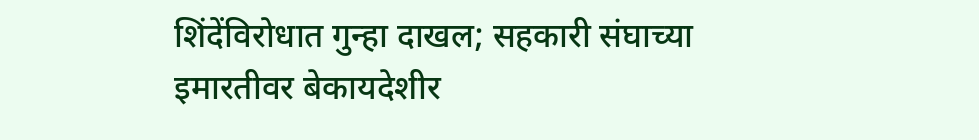शिंदेंविरोधात गुन्हा दाखल; सहकारी संघाच्या इमारतीवर बेकायदेशीर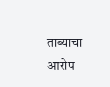ताब्याचा आरोप